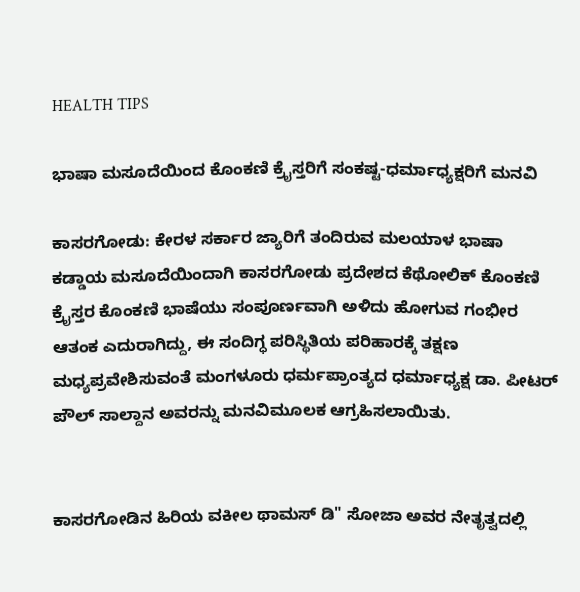HEALTH TIPS

ಭಾಷಾ ಮಸೂದೆಯಿಂದ ಕೊಂಕಣಿ ಕ್ರೈಸ್ತರಿಗೆ ಸಂಕಷ್ಟ-ಧರ್ಮಾಧ್ಯಕ್ಷರಿಗೆ ಮನವಿ

ಕಾಸರಗೋಡು: ಕೇರಳ ಸರ್ಕಾರ ಜ್ಯಾರಿಗೆ ತಂದಿರುವ ಮಲಯಾಳ ಭಾಷಾ ಕಡ್ಡಾಯ ಮಸೂದೆಯಿಂದಾಗಿ ಕಾಸರಗೋಡು ಪ್ರದೇಶದ ಕೆಥೋಲಿಕ್ ಕೊಂಕಣಿ ಕ್ರೈಸ್ತರ ಕೊಂಕಣಿ ಭಾಷೆಯು ಸಂಪೂರ್ಣವಾಗಿ ಅಳಿದು ಹೋಗುವ ಗಂಭೀರ ಆತಂಕ ಎದುರಾಗಿದ್ದು, ಈ ಸಂದಿಗ್ಧ ಪರಿಸ್ಥಿತಿಯ ಪರಿಹಾರಕ್ಕೆ ತಕ್ಷಣ ಮಧ್ಯಪ್ರವೇಶಿಸುವಂತೆ ಮಂಗಳೂರು ಧರ್ಮಪ್ರಾಂತ್ಯದ ಧರ್ಮಾಧ್ಯಕ್ಷ ಡಾ. ಪೀಟರ್ ಪೌಲ್ ಸಾಲ್ದಾನ ಅವರನ್ನು ಮನವಿಮೂಲಕ ಆಗ್ರಹಿಸಲಾಯಿತು.


ಕಾಸರಗೋಡಿನ ಹಿರಿಯ ವಕೀಲ ಥಾಮಸ್ ಡಿ" ಸೋಜಾ ಅವರ ನೇತೃತ್ವದಲ್ಲಿ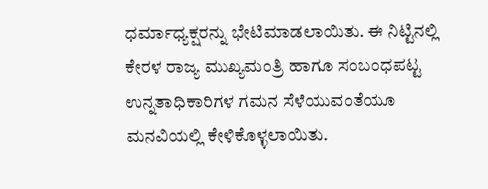ಧರ್ಮಾಧ್ಯಕ್ಷರನ್ನು ಭೇಟಿಮಾಡಲಾಯಿತು. ಈ ನಿಟ್ಟಿನಲ್ಲಿ ಕೇರಳ ರಾಜ್ಯ ಮುಖ್ಯಮಂತ್ರಿ ಹಾಗೂ ಸಂಬಂಧಪಟ್ಟ ಉನ್ನತಾಧಿಕಾರಿಗಳ ಗಮನ ಸೆಳೆಯುವಂತೆಯೂ ಮನವಿಯಲ್ಲಿ ಕೇಳಿಕೊಳ್ಳಲಾಯಿತು.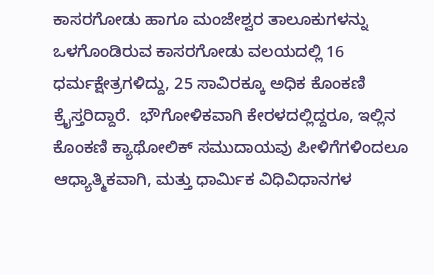ಕಾಸರಗೋಡು ಹಾಗೂ ಮಂಜೇಶ್ವರ ತಾಲೂಕುಗಳನ್ನು ಒಳಗೊಂಡಿರುವ ಕಾಸರಗೋಡು ವಲಯದಲ್ಲಿ 16 ಧರ್ಮಕ್ಷೇತ್ರಗಳಿದ್ದು, 25 ಸಾವಿರಕ್ಕೂ ಅಧಿಕ ಕೊಂಕಣಿ ಕ್ರೈಸ್ತರಿದ್ದಾರೆ.  ಭೌಗೋಳಿಕವಾಗಿ ಕೇರಳದಲ್ಲಿದ್ದರೂ, ಇಲ್ಲಿನ ಕೊಂಕಣಿ ಕ್ಯಾಥೋಲಿಕ್ ಸಮುದಾಯವು ಪೀಳಿಗೆಗಳಿಂದಲೂ ಆಧ್ಯಾತ್ಮಿಕವಾಗಿ, ಮತ್ತು ಧಾರ್ಮಿಕ ವಿಧಿವಿಧಾನಗಳ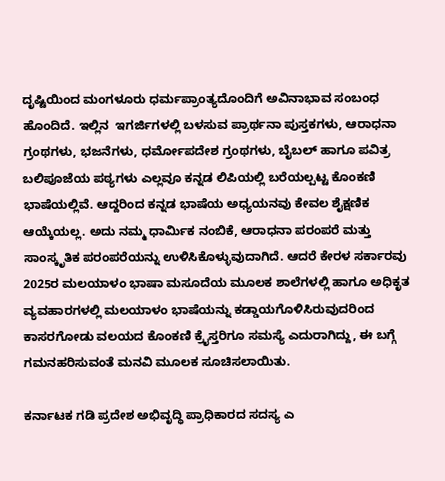ದೃಷ್ಟಿಯಿಂದ ಮಂಗಳೂರು ಧರ್ಮಪ್ರಾಂತ್ಯದೊಂದಿಗೆ ಅವಿನಾಭಾವ ಸಂಬಂಧ ಹೊಂದಿದೆ. ಇಲ್ಲಿನ  ಇಗರ್ಜಿಗಳಲ್ಲಿ ಬಳಸುವ ಪ್ರಾರ್ಥನಾ ಪುಸ್ತಕಗಳು, ಆರಾಧನಾ ಗ್ರಂಥಗಳು, ಭಜನೆಗಳು, ಧರ್ಮೋಪದೇಶ ಗ್ರಂಥಗಳು, ಬೈಬಲ್ ಹಾಗೂ ಪವಿತ್ರ ಬಲಿಪೂಜೆಯ ಪಠ್ಯಗಳು ಎಲ್ಲವೂ ಕನ್ನಡ ಲಿಪಿಯಲ್ಲಿ ಬರೆಯಲ್ಪಟ್ಟ ಕೊಂಕಣಿ ಭಾಷೆಯಲ್ಲಿವೆ. ಆದ್ದರಿಂದ ಕನ್ನಡ ಭಾಷೆಯ ಅಧ್ಯಯನವು ಕೇವಲ ಶೈಕ್ಷಣಿಕ ಆಯ್ಕೆಯಲ್ಲ. ಅದು ನಮ್ಮ ಧಾರ್ಮಿಕ ನಂಬಿಕೆ, ಆರಾಧನಾ ಪರಂಪರೆ ಮತ್ತು ಸಾಂಸ್ಕೃತಿಕ ಪರಂಪರೆಯನ್ನು ಉಳಿಸಿಕೊಳ್ಳುವುದಾಗಿದೆ. ಆದರೆ ಕೇರಳ ಸರ್ಕಾರವು 2025ರ ಮಲಯಾಳಂ ಭಾಷಾ ಮಸೂದೆಯ ಮೂಲಕ ಶಾಲೆಗಳಲ್ಲಿ ಹಾಗೂ ಅಧಿಕೃತ ವ್ಯವಹಾರಗಳಲ್ಲಿ ಮಲಯಾಳಂ ಭಾಷೆಯನ್ನು ಕಡ್ಡಾಯಗೊಳಿಸಿರುವುದರಿಂದ ಕಾಸರಗೋಡು ವಲಯದ ಕೊಂಕಣಿ ಕ್ರೈಸ್ತರಿಗೂ ಸಮಸ್ಯೆ ಎದುರಾಗಿದ್ದು, ಈ ಬಗ್ಗೆ ಗಮನಹರಿಸುವಂತೆ ಮನವಿ ಮೂಲಕ ಸೂಚಿಸಲಾಯಿತು.

ಕರ್ನಾಟಕ ಗಡಿ ಪ್ರದೇಶ ಅಭಿವೃದ್ಧಿ ಪ್ರಾಧಿಕಾರದ ಸದಸ್ಯ ಎ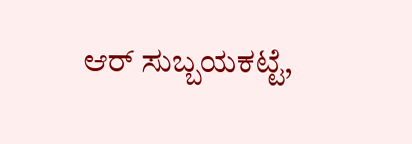ಆರ್ ಸುಬ್ಬಯಕಟ್ಟೆ,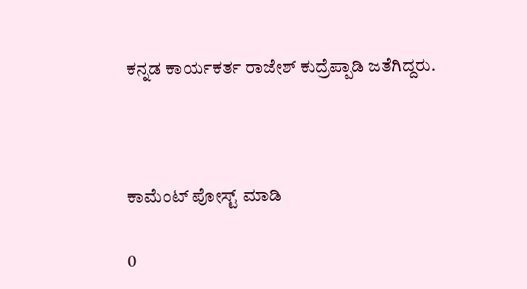ಕನ್ನಡ ಕಾರ್ಯಕರ್ತ ರಾಜೇಶ್ ಕುದ್ರೆಪ್ಪಾಡಿ ಜತೆಗಿದ್ದರು.



ಕಾಮೆಂಟ್‌‌ ಪೋಸ್ಟ್‌ ಮಾಡಿ

0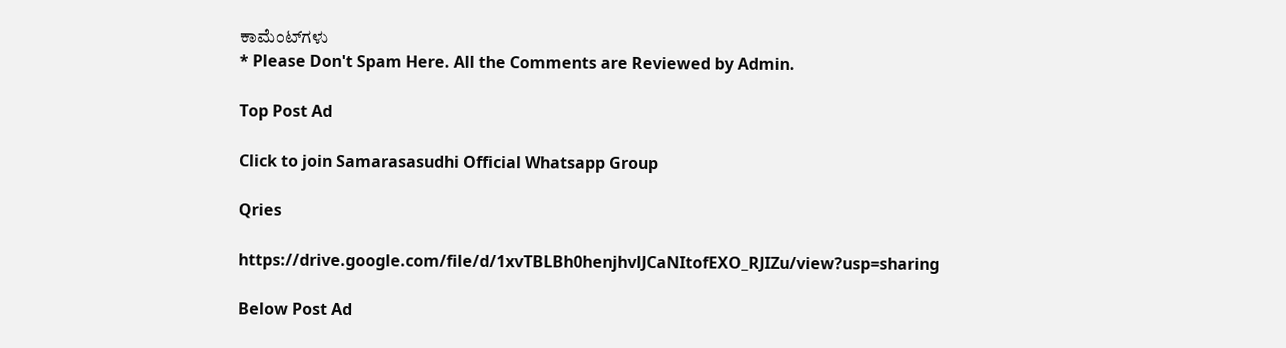ಕಾಮೆಂಟ್‌ಗಳು
* Please Don't Spam Here. All the Comments are Reviewed by Admin.

Top Post Ad

Click to join Samarasasudhi Official Whatsapp Group

Qries

https://drive.google.com/file/d/1xvTBLBh0henjhvlJCaNItofEXO_RJIZu/view?usp=sharing

Below Post Ad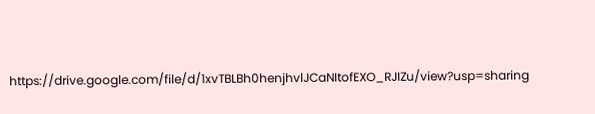https://drive.google.com/file/d/1xvTBLBh0henjhvlJCaNItofEXO_RJIZu/view?usp=sharing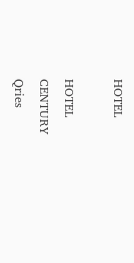HOTEL

HOTEL
CENTURY
Qries